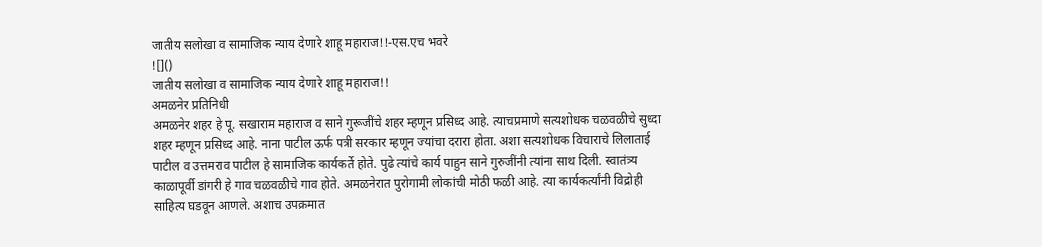जातीय सलोखा व सामाजिक न्याय देणारे शाहू महाराज!!-एस.एच भवरे
![]()
जातीय सलोखा व सामाजिक न्याय देणारे शाहू महाराज!!
अमळनेर प्रतिनिधी
अमळनेर शहर हे पू. सखाराम महाराज व साने गुरूजींचे शहर म्हणून प्रसिध्द आहे. त्याचप्रमाणे सत्यशोधक चळवळीचे सुध्दा शहर म्हणून प्रसिध्द आहे. नाना पाटील ऊर्फ पत्री सरकार म्हणून ज्यांचा दरारा होता. अशा सत्यशोधक विचाराचे लिलाताई पाटील व उत्तमराव पाटील हे सामाजिक कार्यकर्ते होते. पुढे त्यांचे कार्य पाहुन साने गुरुजींनी त्यांना साथ दिली. स्वातंत्र्य काळापूर्वी डांगरी हे गाव चळवळीचे गाव होते. अमळनेरात पुरोगामी लोकांची मोठी फळी आहे. त्या कार्यकर्त्यांनी विद्रोही साहित्य घडवून आणले. अशाच उपक्रमात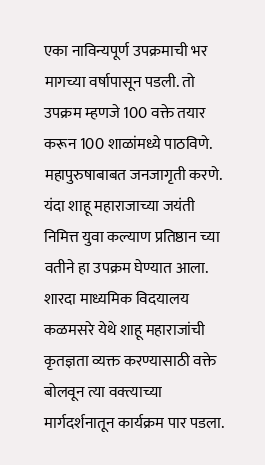एका नाविन्यपूर्ण उपक्रमाची भर मागच्या वर्षापासून पडली. तो उपक्रम म्हणजे 100 वक्ते तयार करून 100 शाळांमध्ये पाठविणे. महापुरुषाबाबत जनजागृती करणे. यंदा शाहू महाराजाच्या जयंती निमित्त युवा कल्याण प्रतिष्ठान च्या वतीने हा उपक्रम घेण्यात आला. शारदा माध्यमिक विदयालय कळमसरे येथे शाहू महाराजांची कृतज्ञता व्यक्त करण्यासाठी वक्ते बोलवून त्या वक्त्याच्या मार्गदर्शनातून कार्यक्रम पार पडला.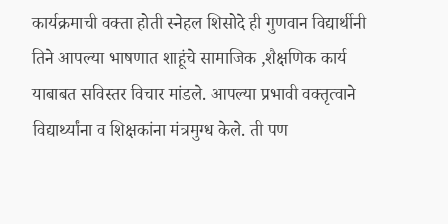कार्यक्रमाची वक्ता होती स्नेहल शिसोदे ही गुणवान विद्यार्थीनी तिने आपल्या भाषणात शाहूंचे सामाजिक ,शैक्षणिक कार्य याबाबत सविस्तर विचार मांडले. आपल्या प्रभावी वक्तृत्वाने विद्यार्थ्यांना व शिक्षकांना मंत्रमुग्ध केले. ती पण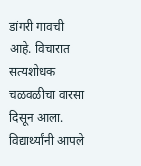डांगरी गावची आहे. विचारात सत्यशोधक चळवळीचा वारसा दिसून आला. विद्यार्थ्यांनी आपले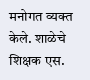मनोगत व्यक्त केले. शाळेचे शिक्षक एस.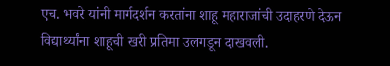एच. भवरे यांनी मार्गदर्शन करतांना शाहू महाराजांची उदाहरणे देऊन विद्यार्थ्यांना शाहूची खरी प्रतिमा उलगडून दाखवली.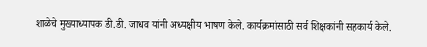शाळेचे मुख्याध्यापक डी.डी. जाधव यांनी अध्यक्षीय भाषण केले. कार्यक्रमांसाठी सर्व शिक्षकांनी सहकार्य केले.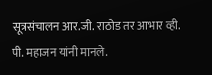सूत्रसंचालन आर.जी. राठोड तर आभार व्ही. पी. महाजन यांनी मानले.